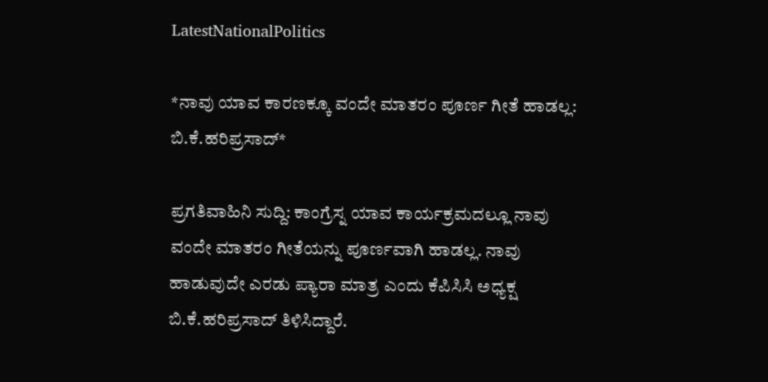LatestNationalPolitics

*ನಾವು ಯಾವ ಕಾರಣಕ್ಕೂ ವಂದೇ ಮಾತರಂ ಪೂರ್ಣ ಗೀತೆ ಹಾಡಲ್ಲ: ಬಿ.ಕೆ.ಹರಿಪ್ರಸಾದ್*

ಪ್ರಗತಿವಾಹಿನಿ ಸುದ್ದಿ: ಕಾಂಗ್ರೆಸ್ನ ಯಾವ ಕಾರ್ಯಕ್ರಮದಲ್ಲೂ ನಾವು ವಂದೇ ಮಾತರಂ ಗೀತೆಯನ್ನು ಪೂರ್ಣವಾಗಿ ಹಾಡಲ್ಲ. ನಾವು ಹಾಡುವುದೇ ಎರಡು ಪ್ಯಾರಾ ಮಾತ್ರ ಎಂದು ಕೆಪಿಸಿಸಿ ಅಧ್ಯಕ್ಷ ಬಿ.ಕೆ.ಹರಿಪ್ರಸಾದ್ ತಿಳಿಸಿದ್ದಾರೆ.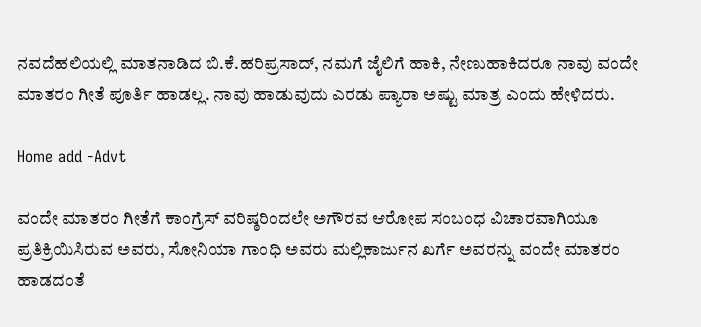ನವದೆಹಲಿಯಲ್ಲಿ ಮಾತನಾಡಿದ ಬಿ.ಕೆ.ಹರಿಪ್ರಸಾದ್, ನಮಗೆ ಜೈಲಿಗೆ ಹಾಕಿ, ನೇಣುಹಾಕಿದರೂ ನಾವು ವಂದೇ ಮಾತರಂ ಗೀತೆ ಪೂರ್ತಿ ಹಾಡಲ್ಲ. ನಾವು ಹಾಡುವುದು ಎರಡು ಪ್ಯಾರಾ ಅಷ್ಟು ಮಾತ್ರ ಎಂದು ಹೇಳಿದರು.

Home add -Advt

ವಂದೇ ಮಾತರಂ ಗೀತೆಗೆ ಕಾಂಗ್ರೆಸ್ ವರಿಷ್ಠರಿಂದಲೇ ಅಗೌರವ ಆರೋಪ ಸಂಬಂಧ ವಿಚಾರವಾಗಿಯೂ ಪ್ರತಿಕ್ರಿಯಿಸಿರುವ ಅವರು, ಸೋನಿಯಾ ಗಾಂಧಿ ಅವರು ಮಲ್ಲಿಕಾರ್ಜುನ ಖರ್ಗೆ ಅವರನ್ನು ವಂದೇ ಮಾತರಂ ಹಾಡದಂತೆ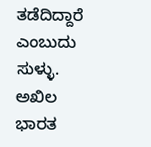ತಡೆದಿದ್ದಾರೆ ಎಂಬುದು ಸುಳ್ಳು. ಅಖಿಲ ಭಾರತ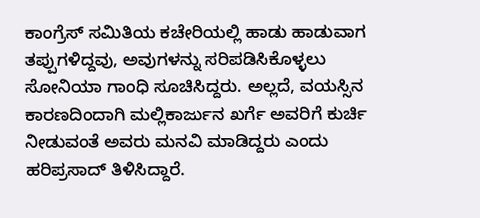ಕಾಂಗ್ರೆಸ್ ಸಮಿತಿಯ ಕಚೇರಿಯಲ್ಲಿ ಹಾಡು ಹಾಡುವಾಗ ತಪ್ಪುಗಳಿದ್ದವು, ಅವುಗಳನ್ನು ಸರಿಪಡಿಸಿಕೊಳ್ಳಲು ಸೋನಿಯಾ ಗಾಂಧಿ ಸೂಚಿಸಿದ್ದರು. ಅಲ್ಲದೆ, ವಯಸ್ಸಿನ ಕಾರಣದಿಂದಾಗಿ ಮಲ್ಲಿಕಾರ್ಜುನ ಖರ್ಗೆ ಅವರಿಗೆ ಕುರ್ಚಿ ನೀಡುವಂತೆ ಅವರು ಮನವಿ ಮಾಡಿದ್ದರು ಎಂದು ಹರಿಪ್ರಸಾದ್ ತಿಳಿಸಿದ್ದಾರೆ.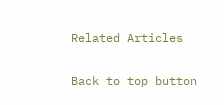Related Articles

Back to top button